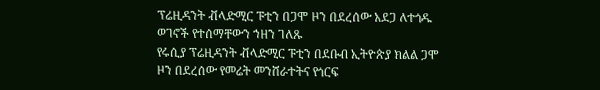ፕሬዚዳንት ቭላድሚር ፑቲን በጋሞ ዞን በደረሰው አደጋ ለተጎዱ ወገኖች የተሰማቸውን ኀዘን ገለጹ
የሩሲያ ፕሬዚዳንት ቭላድሚር ፑቲን በደቡብ ኢትዮጵያ ክልል ጋሞ ዞን በደረሰው የመሬት መንሸራተትና የጎርፍ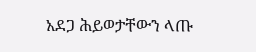አደጋ ሕይወታቸውን ላጡ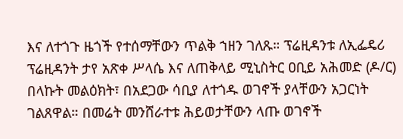እና ለተጎጉ ዜጎች የተሰማቸውን ጥልቅ ኀዘን ገለጹ። ፕሬዚዳንቱ ለኢፌዴሪ ፕሬዚዳንት ታየ አጽቀ ሥላሴ እና ለጠቅላይ ሚኒስትር ዐቢይ አሕመድ (ዶ/ር) በላኩት መልዕክት፣ በአደጋው ሳቢያ ለተጎዱ ወገኖች ያላቸውን አጋርነት ገልጸዋል። በመሬት መንሸራተቱ ሕይወታቸውን ላጡ ወገኖች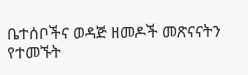ቤተሰቦችና ወዳጅ ዘመዶች መጽናናትን የተመኙት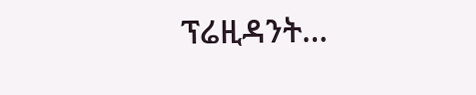ፕሬዚዳንት…